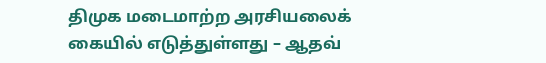திமுக மடைமாற்ற அரசியலைக் கையில் எடுத்துள்ளது – ஆதவ்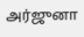அர்ஜுனா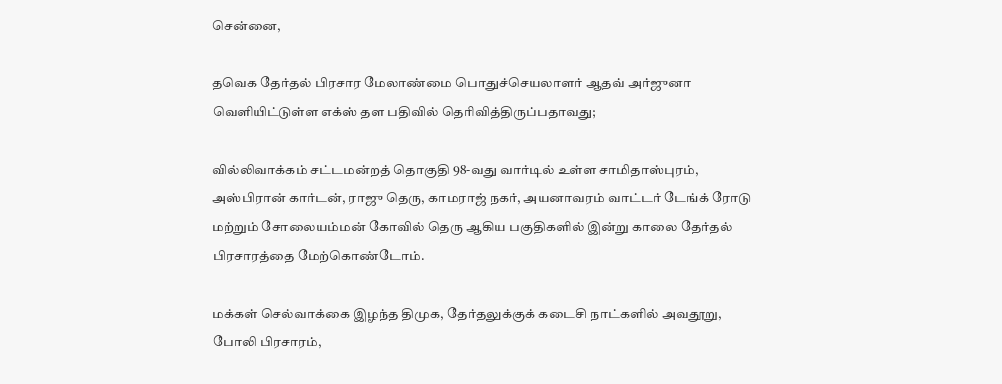சென்னை,

தவெக தேர்தல் பிரசார மேலாண்மை பொதுச்செயலாளர் ஆதவ் அர்ஜுனா வெளியிட்டுள்ள எக்ஸ் தள பதிவில் தெரிவித்திருப்பதாவது;

வில்லிவாக்கம் சட்டமன்றத் தொகுதி 98-வது வார்டில் உள்ள சாமிதாஸ்புரம், அஸ்பிரான் கார்டன், ராஜு தெரு, காமராஜ் நகர், அயனாவரம் வாட்டர் டேங்க் ரோடு மற்றும் சோலையம்மன் கோவில் தெரு ஆகிய பகுதிகளில் இன்று காலை தேர்தல் பிரசாரத்தை மேற்கொண்டோம்.

மக்கள் செல்வாக்கை இழந்த திமுக, தேர்தலுக்குக் கடைசி நாட்களில் அவதூறு, போலி பிரசாரம்,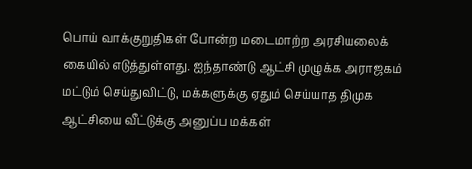பொய் வாக்குறுதிகள் போன்ற மடைமாற்ற அரசியலைக் கையில் எடுத்துள்ளது. ஐந்தாண்டு ஆட்சி முழுக்க அராஜகம் மட்டும் செய்துவிட்டு, மக்களுக்கு ஏதும் செய்யாத திமுக ஆட்சியை வீட்டுக்கு அனுப்ப மக்கள்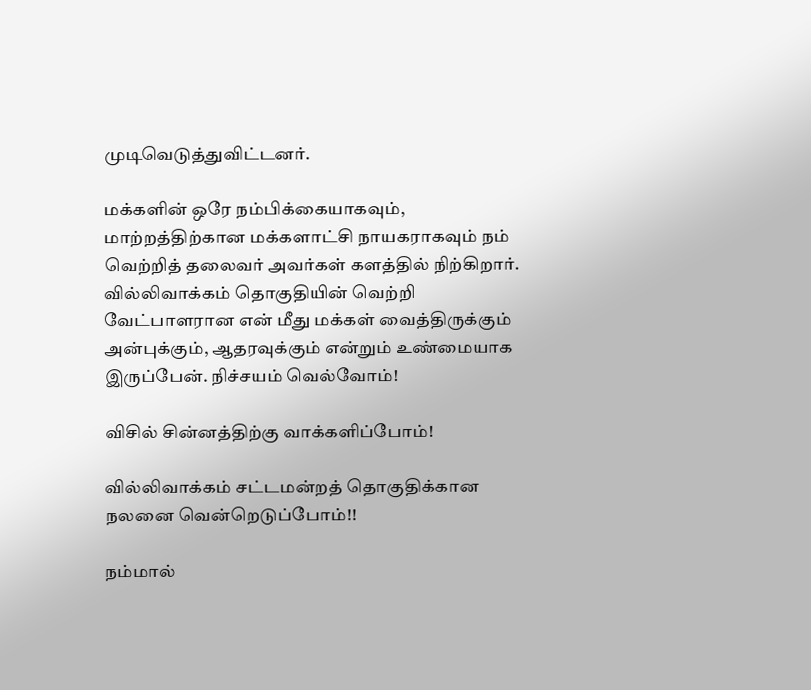முடிவெடுத்துவிட்டனர்.

மக்களின் ஒரே நம்பிக்கையாகவும், மாற்றத்திற்கான மக்களாட்சி நாயகராகவும் நம் வெற்றித் தலைவர் அவர்கள் களத்தில் நிற்கிறார். வில்லிவாக்கம் தொகுதியின் வெற்றி வேட்பாளரான என் மீது மக்கள் வைத்திருக்கும் அன்புக்கும், ஆதரவுக்கும் என்றும் உண்மையாக இருப்பேன். நிச்சயம் வெல்வோம்!

விசில் சின்னத்திற்கு வாக்களிப்போம்!

வில்லிவாக்கம் சட்டமன்றத் தொகுதிக்கான நலனை வென்றெடுப்போம்!!

நம்மால்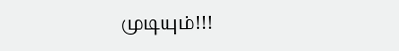முடியும்!!!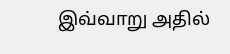இவ்வாறு அதில்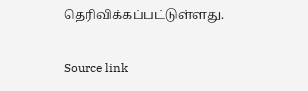தெரிவிக்கப்பட்டுள்ளது.

Source link